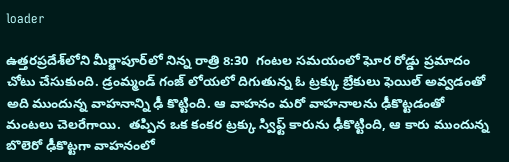loader

ఉత్తరప్రదేశ్‌లోని మీర్జాపూర్‌లో నిన్న రాత్రి 8:30  గంటల సమయంలో ఘోర రోడ్డు ప్రమాదం చోటు చేసుకుంది. డ్రంమ్మండ్‌ గంజ్‌ లోయలో దిగుతున్న ఓ ట్రక్కు బ్రేకులు ఫెయిల్ అవ్వడంతో అది ముందున్న వాహనాన్ని ఢీ కొట్టింది. ఆ వాహనం మరో వాహనాలను ఢీకొట్టడంతో మంటలు చెలరేగాయి.  తప్పిన ఒక కంకర ట్రక్కు స్విఫ్ట్‌ కారును ఢీకొట్టింది, ఆ కారు ముందున్న బొలెరో ఢీకొట్టగా వాహనంలో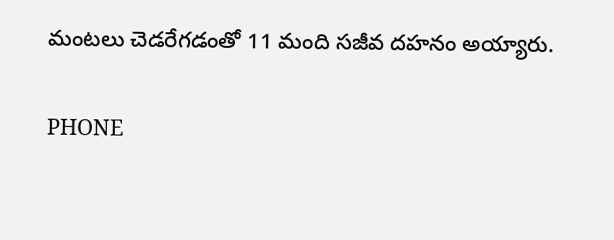మంటలు చెడరేగడంతో 11 మంది సజీవ దహనం అయ్యారు.

PHONE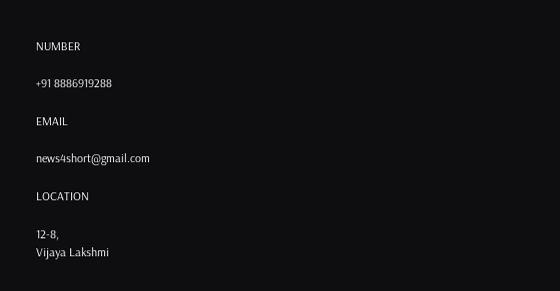NUMBER

+91 8886919288

EMAIL

news4short@gmail.com

LOCATION

12-8,
Vijaya Lakshmi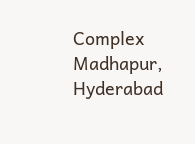Complex
Madhapur,
Hyderabad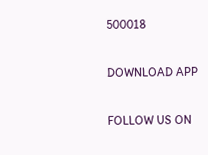500018

DOWNLOAD APP

FOLLOW US ON